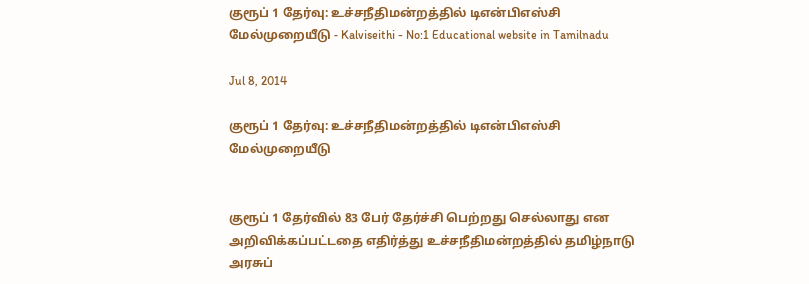குரூப் 1 தேர்வு: உச்சநீதிமன்றத்தில் டிஎன்பிஎஸ்சி மேல்முறையீடு - Kalviseithi - No:1 Educational website in Tamilnadu

Jul 8, 2014

குரூப் 1 தேர்வு: உச்சநீதிமன்றத்தில் டிஎன்பிஎஸ்சி மேல்முறையீடு


குரூப் 1 தேர்வில் 83 பேர் தேர்ச்சி பெற்றது செல்லாது என அறிவிக்கப்பட்டதை எதிர்த்து உச்சநீதிமன்றத்தில் தமிழ்நாடு அரசுப்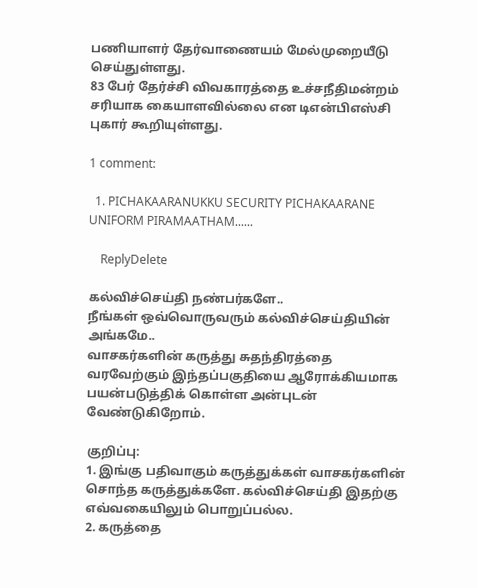பணியாளர் தேர்வாணையம் மேல்முறையீடு செய்துள்ளது.
83 பேர் தேர்ச்சி விவகாரத்தை உச்சநீதிமன்றம் சரியாக கையாளவில்லை என டிஎன்பிஎஸ்சி புகார் கூறியுள்ளது.

1 comment:

  1. PICHAKAARANUKKU SECURITY PICHAKAARANE UNIFORM PIRAMAATHAM......

    ReplyDelete

கல்விச்செய்தி நண்பர்களே..
நீங்கள் ஒவ்வொருவரும் கல்விச்செய்தியின் அங்கமே..
வாசகர்களின் கருத்து சுதந்திரத்தை வரவேற்கும் இந்தப்பகுதியை ஆரோக்கியமாக பயன்படுத்திக் கொள்ள அன்புடன் வேண்டுகிறோம்.

குறிப்பு:
1. இங்கு பதிவாகும் கருத்துக்கள் வாசகர்களின் சொந்த கருத்துக்களே. கல்விச்செய்தி இதற்கு எவ்வகையிலும் பொறுப்பல்ல.
2. கருத்தை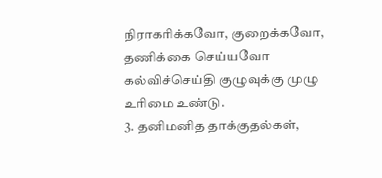நிராகரிக்கவோ, குறைக்கவோ, தணிக்கை செய்யவோ கல்விச்செய்தி குழுவுக்கு முழு உரிமை உண்டு.
3. தனிமனித தாக்குதல்கள்,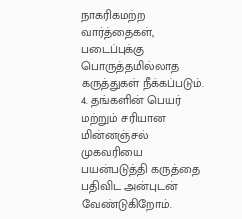நாகரிகமற்ற வார்த்தைகள், படைப்புக்கு பொருத்தமில்லாத கருத்துகள் நீக்கப்படும்.
4. தங்களின் பெயர் மற்றும் சரியான மின்னஞ்சல் முகவரியை பயன்படுத்தி கருத்தை பதிவிட அன்புடன் வேண்டுகிறோம்.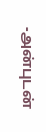-அன்புடன்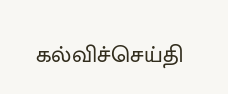கல்விச்செய்தி